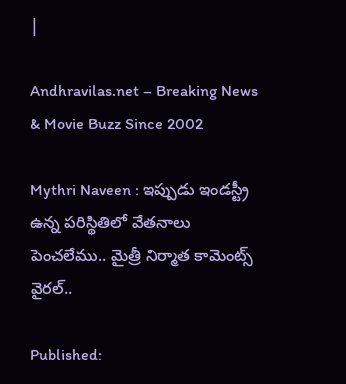|

Andhravilas.net – Breaking News & Movie Buzz Since 2002

Mythri Naveen : ఇప్పుడు ఇండస్ట్రీ ఉన్న పరిస్థితిలో వేతనాలు పెంచలేము.. మైత్రీ నిర్మాత కామెంట్స్ వైరల్..

Published: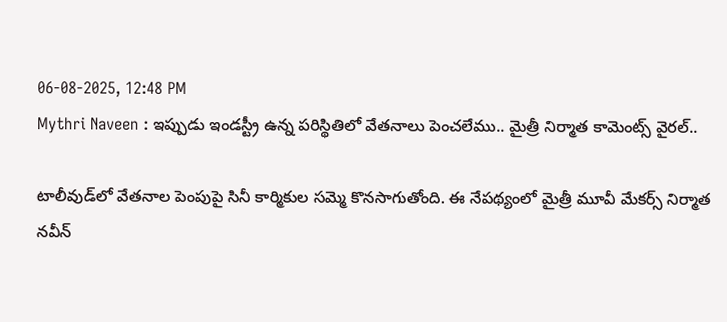06-08-2025, 12:48 PM
Mythri Naveen : ఇప్పుడు ఇండస్ట్రీ ఉన్న పరిస్థితిలో వేతనాలు పెంచలేము.. మైత్రీ నిర్మాత కామెంట్స్ వైరల్..

టాలీవుడ్‌లో వేతనాల పెంపుపై సినీ కార్మికుల సమ్మె కొనసాగుతోంది. ఈ నేపథ్యంలో మైత్రీ మూవీ మేకర్స్ నిర్మాత నవీన్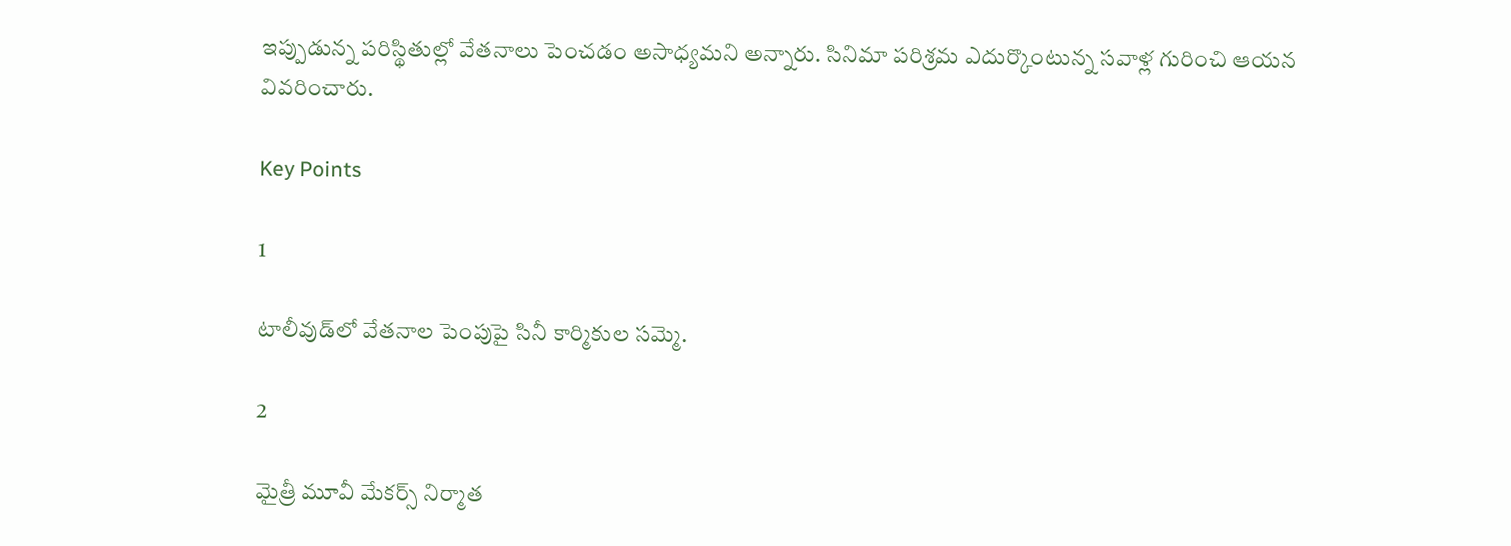ఇప్పుడున్న పరిస్థితుల్లో వేతనాలు పెంచడం అసాధ్యమని అన్నారు. సినిమా పరిశ్రమ ఎదుర్కొంటున్న సవాళ్ల గురించి ఆయన వివరించారు.

Key Points

1

టాలీవుడ్‌లో వేతనాల పెంపుపై సినీ కార్మికుల సమ్మె.

2

మైత్రీ మూవీ మేకర్స్ నిర్మాత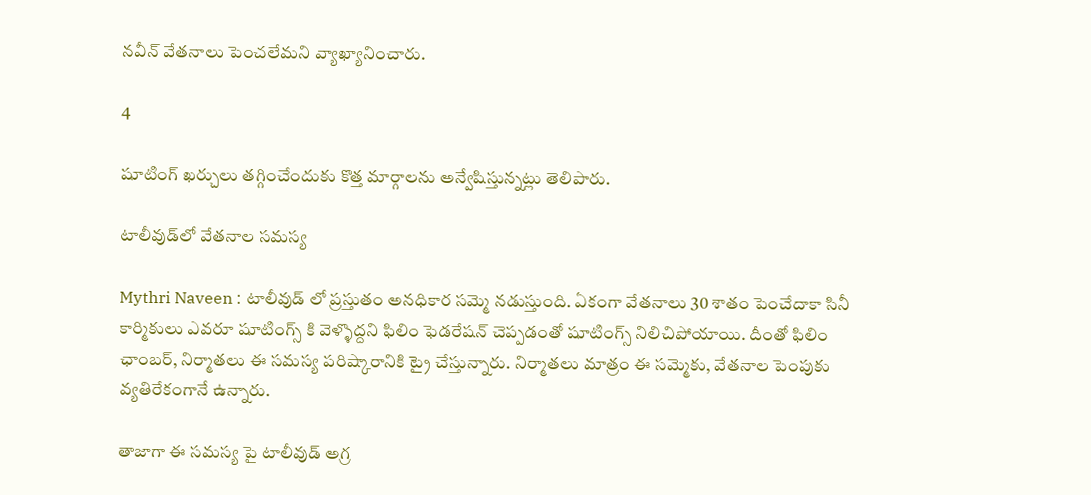నవీన్ వేతనాలు పెంచలేమని వ్యాఖ్యానించారు.

4

షూటింగ్ ఖర్చులు తగ్గించేందుకు కొత్త మార్గాలను అన్వేషిస్తున్నట్లు తెలిపారు.

టాలీవుడ్‌లో వేతనాల సమస్య

Mythri Naveen : టాలీవుడ్ లో ప్రస్తుతం అనధికార సమ్మె నడుస్తుంది. ఏకంగా వేతనాలు 30 శాతం పెంచేదాకా సినీ కార్మికులు ఎవరూ షూటింగ్స్ కి వెళ్ళొద్దని ఫిలిం ఫెడరేషన్ చెప్పడంతో షూటింగ్స్ నిలిచిపోయాయి. దీంతో ఫిలిం ఛాంబర్, నిర్మాతలు ఈ సమస్య పరిష్కారానికి ట్రై చేస్తున్నారు. నిర్మాతలు మాత్రం ఈ సమ్మెకు, వేతనాల పెంపుకు వ్యతిరేకంగానే ఉన్నారు.

తాజాగా ఈ సమస్య పై టాలీవుడ్ అగ్ర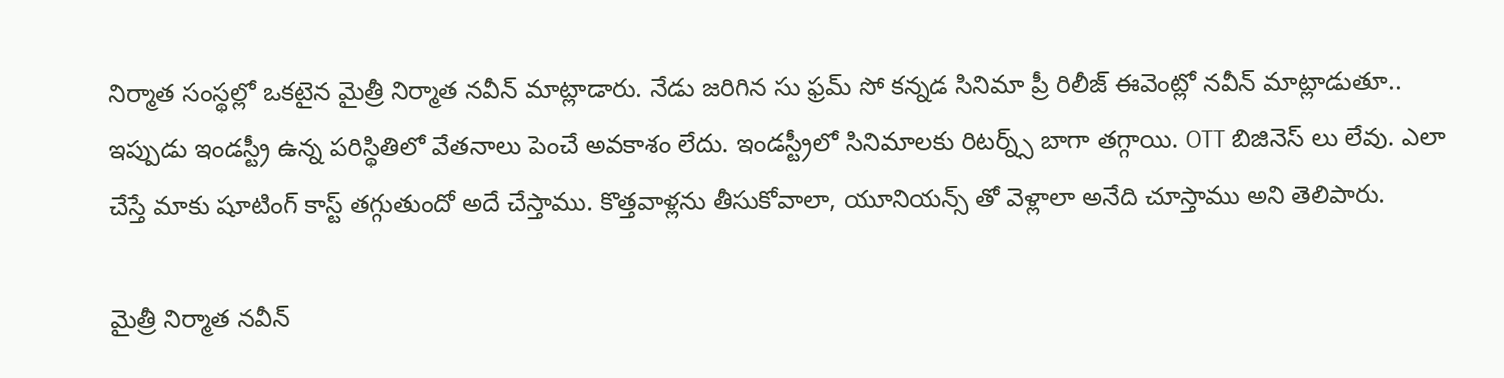నిర్మాత సంస్థల్లో ఒకటైన మైత్రీ నిర్మాత నవీన్ మాట్లాడారు. నేడు జరిగిన సు ఫ్రమ్ సో కన్నడ సినిమా ప్రీ రిలీజ్ ఈవెంట్లో నవీన్ మాట్లాడుతూ.. ఇప్పుడు ఇండస్ట్రీ ఉన్న పరిస్థితిలో వేతనాలు పెంచే అవకాశం లేదు. ఇండస్ట్రీలో సినిమాలకు రిటర్న్స్ బాగా తగ్గాయి. OTT బిజినెస్ లు లేవు. ఎలా చేస్తే మాకు షూటింగ్ కాస్ట్ తగ్గుతుందో అదే చేస్తాము. కొత్తవాళ్లను తీసుకోవాలా, యూనియన్స్ తో వెళ్లాలా అనేది చూస్తాము అని తెలిపారు.

మైత్రీ నిర్మాత నవీన్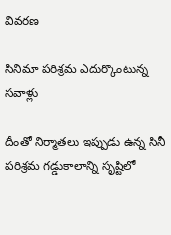వివరణ

సినిమా పరిశ్రమ ఎదుర్కొంటున్న సవాళ్లు

దీంతో నిర్మాతలు ఇప్పుడు ఉన్న సినీ పరిశ్రమ గడ్డుకాలాన్ని సృష్టిలో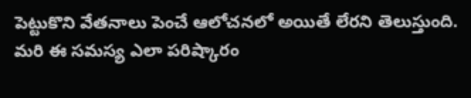పెట్టుకొని వేతనాలు పెంచే ఆలోచనలో అయితే లేరని తెలుస్తుంది. మరి ఈ సమస్య ఎలా పరిష్కారం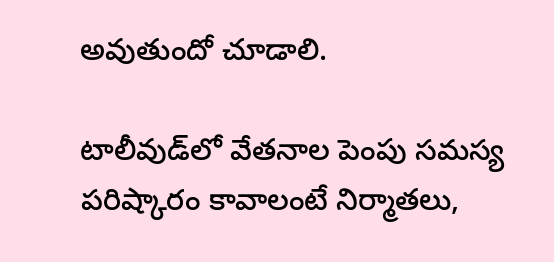అవుతుందో చూడాలి.

టాలీవుడ్‌లో వేతనాల పెంపు సమస్య పరిష్కారం కావాలంటే నిర్మాతలు,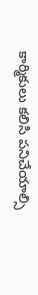కార్మికులు కలిసి పనిచేయాల్సి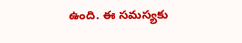ఉంది. ఈ సమస్యకు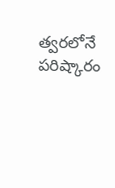త్వరలోనే పరిష్కారం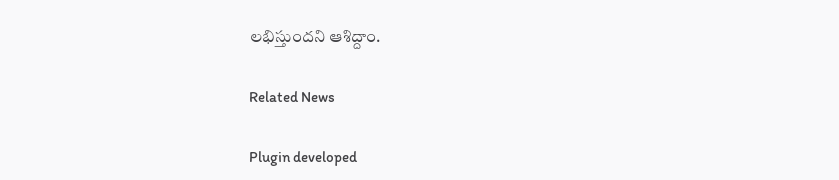లభిస్తుందని ఆశిద్దాం.

Related News

Plugin developed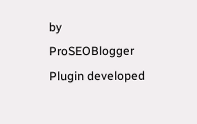by ProSEOBlogger
Plugin developed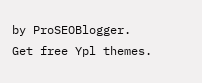by ProSEOBlogger. Get free Ypl themes.